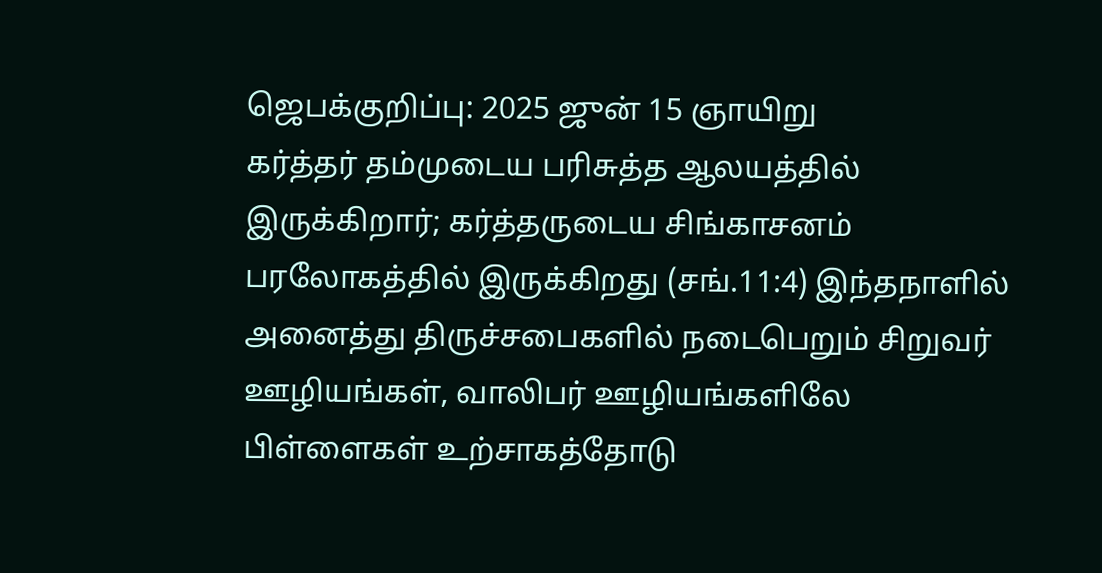ஜெபக்குறிப்பு: 2025 ஜுன் 15 ஞாயிறு
கர்த்தர் தம்முடைய பரிசுத்த ஆலயத்தில் இருக்கிறார்; கர்த்தருடைய சிங்காசனம் பரலோகத்தில் இருக்கிறது (சங்.11:4) இந்தநாளில் அனைத்து திருச்சபைகளில் நடைபெறும் சிறுவர் ஊழியங்கள், வாலிபர் ஊழியங்களிலே பிள்ளைகள் உற்சாகத்தோடு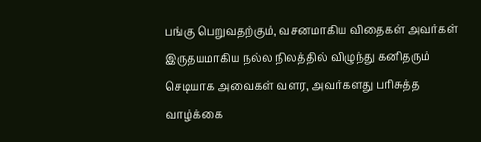பங்கு பெறுவதற்கும், வசனமாகிய விதைகள் அவர்கள் இருதயமாகிய நல்ல நிலத்தில் விழுந்து கனிதரும் செடியாக அவைகள் வளர, அவர்களது பரிசுத்த வாழ்க்கை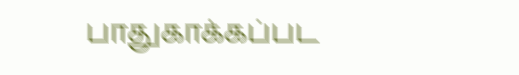பாதுகாக்கப்பட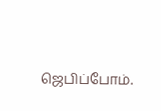ஜெபிப்போம்.